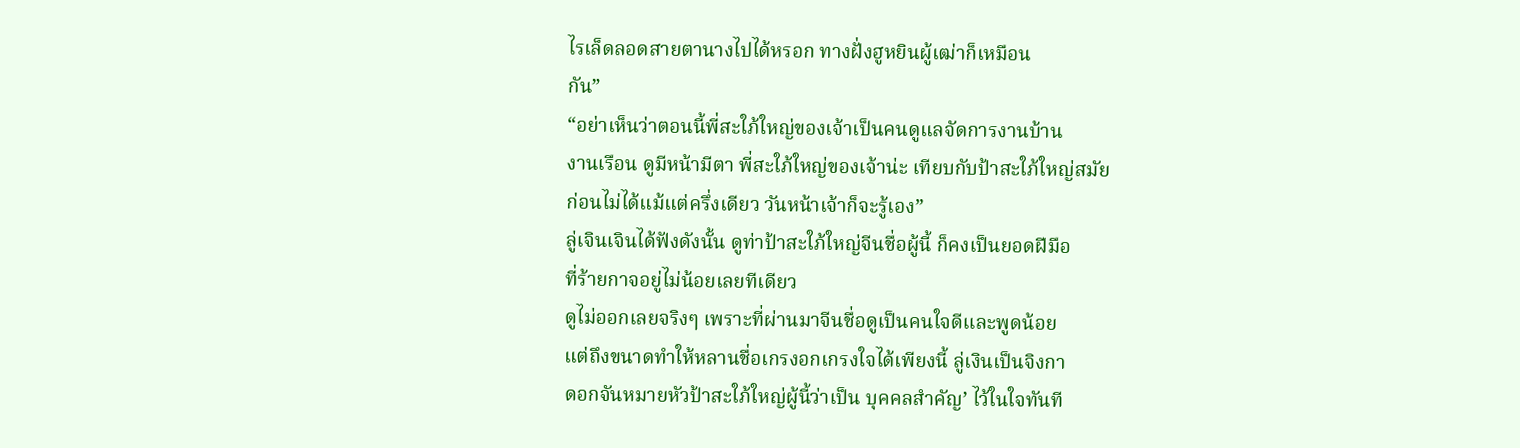ไรเล็ดลอดสายตานางไปได้หรอก ทางฝั่งฮูหยินผู้เฒ่าก็เหมือน
กัน”
“อย่าเห็นว่าตอนนี้พี่สะใภ้ใหญ่ของเจ้าเป็นคนดูแลจัดการงานบ้าน
งานเรือน ดูมีหน้ามีตา พี่สะใภ้ใหญ่ของเจ้าน่ะ เทียบกับป้าสะใภ้ใหญ่สมัย
ก่อนไม่ได้แม้แต่ครึ่งเดียว วันหน้าเจ้าก็จะรู้เอง”
ลู่เจินเจินได้ฟังดังนั้น ดูท่าป้าสะใภ้ใหญ่จีนชื่อผู้นี้ ก็คงเป็นยอดฝีมือ
ที่ร้ายกาจอยู่ไม่น้อยเลยทีเดียว
ดูไม่ออกเลยจริงๆ เพราะที่ผ่านมาจีนชื่อดูเป็นคนใจดีและพูดน้อย
แต่ถึงขนาดทําให้หลานชื่อเกรงอกเกรงใจได้เพียงนี้ ลู่เงินเป็นจิงกา
ดอกจันหมายหัวป้าสะใภ้ใหญ่ผู้นี้ว่าเป็น บุคคลสําคัญ’ ไว้ในใจทันที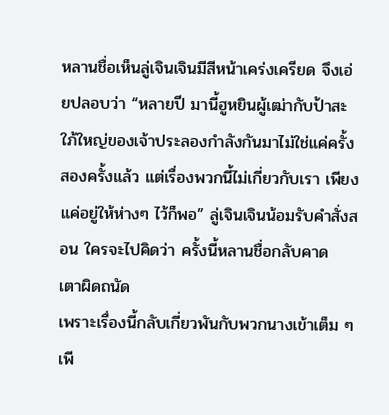หลานชื่อเห็นลู่เจินเจินมีสีหน้าเคร่งเครียด จึงเอ่ยปลอบว่า “หลายปี มานี้ฮูหยินผู้เฒ่ากับป้าสะใภ้ใหญ่ของเจ้าประลองกําลังกันมาไม่ใช่แค่ครั้ง สองครั้งแล้ว แต่เรื่องพวกนี้ไม่เกี่ยวกับเรา เพียงแค่อยู่ให้ห่างๆ ไว้ก็พอ” ลู่เจินเจินน้อมรับคําสั่งสอน ใครจะไปคิดว่า ครั้งนี้หลานชื่อกลับคาด
เตาผิดถนัด
เพราะเรื่องนี้กลับเกี่ยวพันกับพวกนางเข้าเต็ม ๆ เพี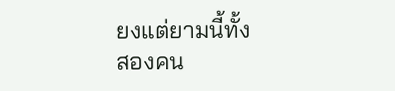ยงแต่ยามนี้ทั้ง
สองคน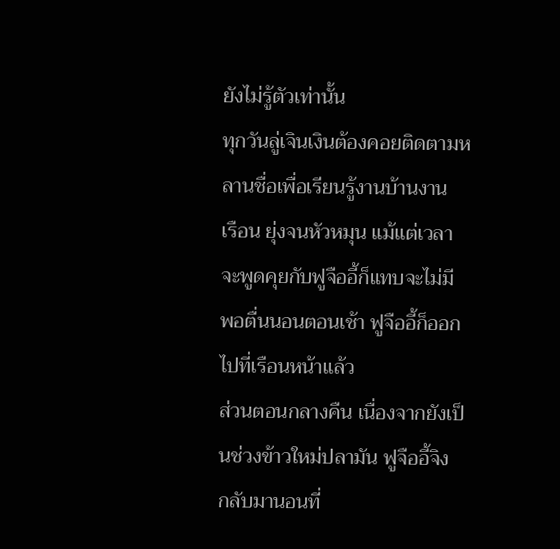ยังไม่รู้ตัวเท่านั้น
ทุกวันลู่เจินเงินต้องคอยติดตามหลานชื่อเพื่อเรียนรู้งานบ้านงาน
เรือน ยุ่งจนหัวหมุน แม้แต่เวลาจะพูดคุยกับฟูจืออี้ก็แทบจะไม่มี พอตื่นนอนตอนเช้า ฟูจืออี้ก็ออกไปที่เรือนหน้าแล้ว
ส่วนตอนกลางคืน เนื่องจากยังเป็นช่วงข้าวใหม่ปลามัน ฟูจืออี้จิง
กลับมานอนที่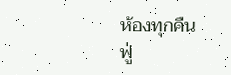ห้องทุกคืน
ฟู่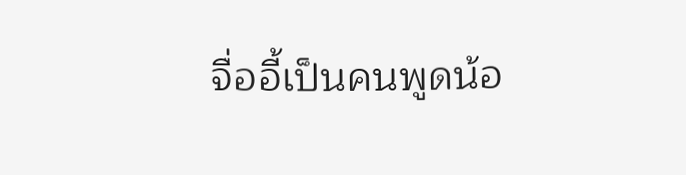จื่ออี้เป็นคนพูดน้อ